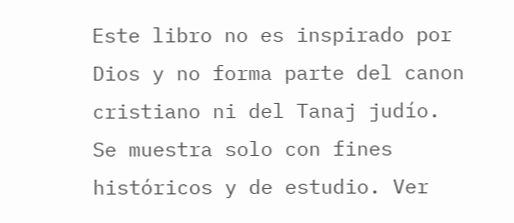Este libro no es inspirado por Dios y no forma parte del canon cristiano ni del Tanaj judío. Se muestra solo con fines históricos y de estudio. Ver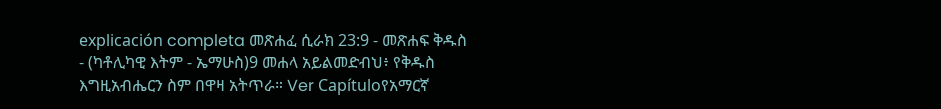explicación completa መጽሐፈ ሲራክ 23:9 - መጽሐፍ ቅዱስ - (ካቶሊካዊ እትም - ኤማሁስ)9 መሐላ አይልመድብህ፥ የቅዱስ እግዚአብሔርን ስም በዋዛ አትጥራ። Ver Capítuloየአማርኛ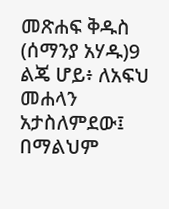መጽሐፍ ቅዱስ (ሰማንያ አሃዱ)9 ልጄ ሆይ፥ ለአፍህ መሐላን አታስለምደው፤ በማልህም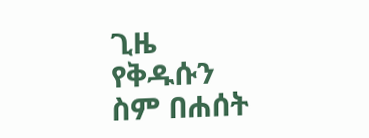ጊዜ የቅዱሱን ስም በሐሰት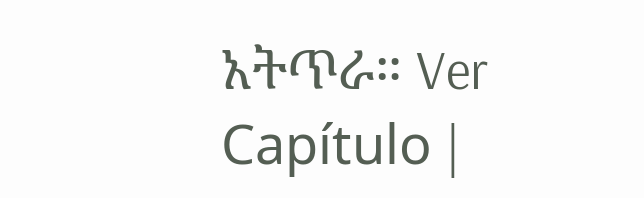አትጥራ። Ver Capítulo |